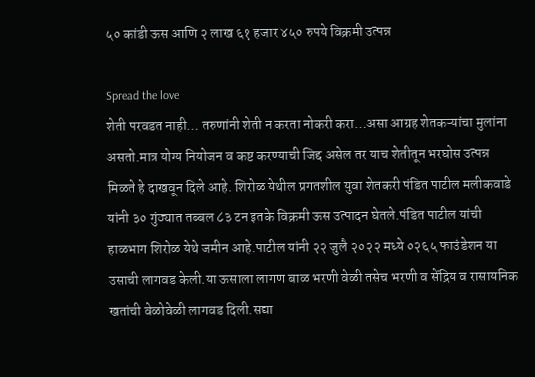५० कांडी ऊस आणि २ लाख ६१ हजार ४५० रुपये विक्रमी उत्पन्न

Spread the love
शेती परवडत नाही… तरुणांनी शेती न करता नोकरी करा…असा आग्रह शेतकऱ्यांचा मुलांना असतो.मात्र योग्य नियोजन व कष्ट करण्याची जिद्द असेल तर याच शेतीतून भरघोस उत्पन्न मिळते हे दाखवून दिले आहे. शिरोळ येथील प्रगतशील युवा शेतकरी पंडित पाटील मलीकवाडे यांनी ३० गुंठ्यात तब्बल ८३ टन इतके विक्रमी ऊस उत्पादन घेतले.पंडित पाटील यांची हाळभाग शिरोळ येथे जमीन आहे.पाटील यांनी २२ जुलै २०२२ मध्ये ०२६५ फाउंडेशन या उसाची लागवड केली.या ऊसाला लागण बाळ भरणी वेळी तसेच भरणी व सेंद्रिय व रासायनिक खतांची वेळोवेळी लागवड दिली.सद्या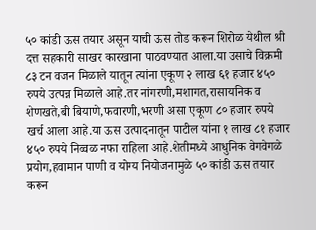५० कांडी ऊस तयार असून याची ऊस तोड करून शिरोळ येथील श्री दत्त सहकारी साखर कारखाना पाठवण्यात आला.या उसाचे विक्रमी ८३ टन वजन मिळाले यातून त्यांना एकूण २ लाख ६१ हजार ४५० रुपये उत्पन्न मिळाले आहे.तर नांगरणी,मशागत,रासायनिक व शेणखते,बी बियाणे,फवारणी,भरणी असा एकूण ८० हजार रुपये खर्च आला आहे.या ऊस उत्पादनातून पाटील यांना १ लाख ८१ हजार ४५० रुपये निव्वळ नफा राहिला आहे.शेतीमध्ये आधुनिक वेगवेगळे प्रयोग,हवामान पाणी व योग्य नियोजनामुळे ५० कांडी ऊस तयार करून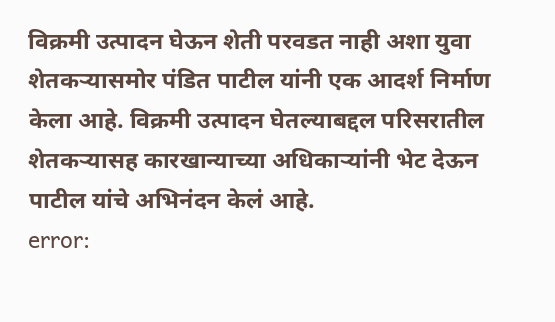विक्रमी उत्पादन घेऊन शेती परवडत नाही अशा युवा शेतकऱ्यासमोर पंडित पाटील यांनी एक आदर्श निर्माण केला आहे. विक्रमी उत्पादन घेतल्याबद्दल परिसरातील शेतकऱ्यासह कारखान्याच्या अधिकाऱ्यांनी भेट देऊन पाटील यांचे अभिनंदन केलं आहे.
error: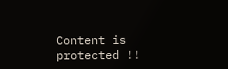Content is protected !!